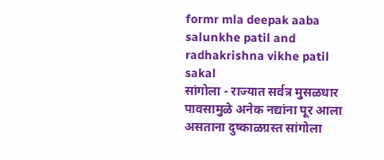formr mla deepak aaba salunkhe patil and radhakrishna vikhe patil
sakal
सांगोला - राज्यात सर्वत्र मुसळधार पावसामुळे अनेक नद्यांना पूर आला असताना दुष्काळग्रस्त सांगोला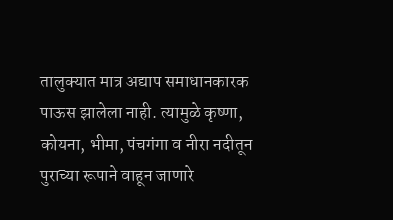तालुक्यात मात्र अद्याप समाधानकारक पाऊस झालेला नाही. त्यामुळे कृष्णा, कोयना, भीमा, पंचगंगा व नीरा नदीतून पुराच्या रूपाने वाहून जाणारे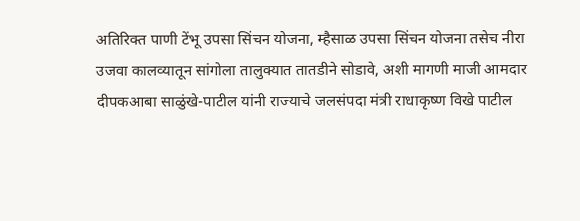अतिरिक्त पाणी टेंभू उपसा सिंचन योजना, म्हैसाळ उपसा सिंचन योजना तसेच नीरा उजवा कालव्यातून सांगोला तालुक्यात तातडीने सोडावे, अशी मागणी माजी आमदार दीपकआबा साळुंखे-पाटील यांनी राज्याचे जलसंपदा मंत्री राधाकृष्ण विखे पाटील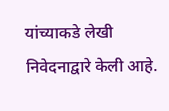यांच्याकडे लेखी निवेदनाद्वारे केली आहे.